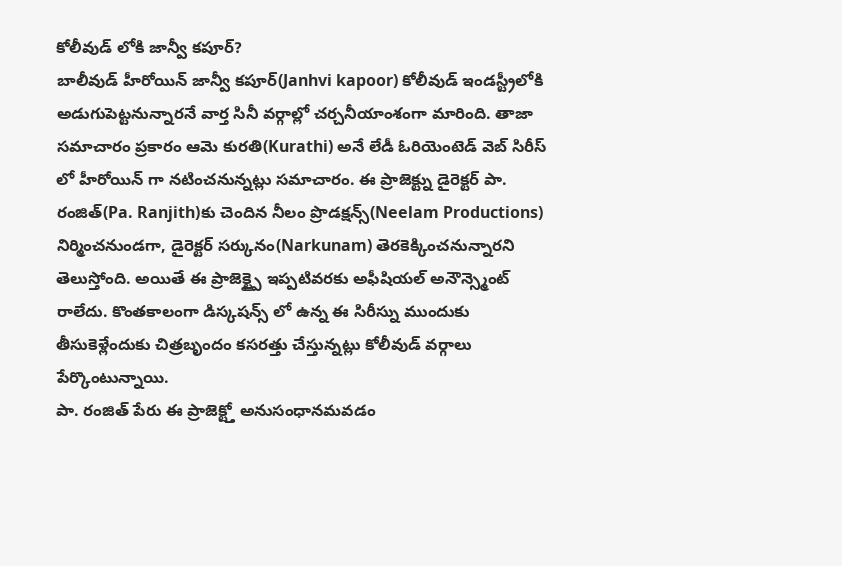కోలీవుడ్ లోకి జాన్వీ కపూర్?
బాలీవుడ్ హీరోయిన్ జాన్వీ కపూర్(Janhvi kapoor) కోలీవుడ్ ఇండస్ట్రీలోకి అడుగుపెట్టనున్నారనే వార్త సినీ వర్గాల్లో చర్చనీయాంశంగా మారింది. తాజా సమాచారం ప్రకారం ఆమె కురతి(Kurathi) అనే లేడీ ఓరియెంటెడ్ వెబ్ సిరీస్ లో హీరోయిన్ గా నటించనున్నట్లు సమాచారం. ఈ ప్రాజెక్ట్ను డైరెక్టర్ పా. రంజిత్(Pa. Ranjith)కు చెందిన నీలం ప్రొడక్షన్స్(Neelam Productions) నిర్మించనుండగా, డైరెక్టర్ సర్కునం(Narkunam) తెరకెక్కించనున్నారని తెలుస్తోంది. అయితే ఈ ప్రాజెక్ట్పై ఇప్పటివరకు అఫీషియల్ అనౌన్స్మెంట్ రాలేదు. కొంతకాలంగా డిస్కషన్స్ లో ఉన్న ఈ సిరీస్ను ముందుకు తీసుకెళ్లేందుకు చిత్రబృందం కసరత్తు చేస్తున్నట్లు కోలీవుడ్ వర్గాలు పేర్కొంటున్నాయి.
పా. రంజిత్ పేరు ఈ ప్రాజెక్ట్తో అనుసంధానమవడం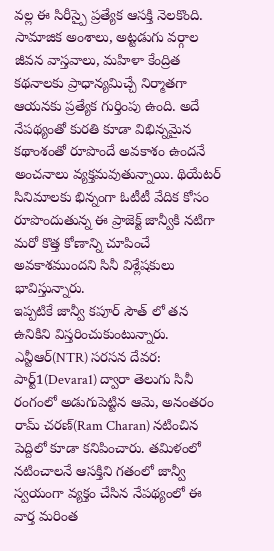వల్ల ఈ సిరీస్పై ప్రత్యేక ఆసక్తి నెలకొంది. సామాజిక అంశాలు, అట్టడుగు వర్గాల జీవన వాస్తవాలు, మహిళా కేంద్రిత కథనాలకు ప్రాధాన్యమిచ్చే నిర్మాతగా ఆయనకు ప్రత్యేక గుర్తింపు ఉంది. అదే నేపథ్యంతో కురతి కూడా విభిన్నమైన కథాంశంతో రూపొందే అవకాశం ఉందనే అంచనాలు వ్యక్తమవుతున్నాయి. థియేటర్ సినిమాలకు భిన్నంగా ఓటీటీ వేదిక కోసం రూపొందుతున్న ఈ ప్రాజెక్ట్ జాన్వీకి నటిగా మరో కొత్త కోణాన్ని చూపించే అవకాశముందని సినీ విశ్లేషకులు భావిస్తున్నారు.
ఇప్పటికే జాన్వీ కపూర్ సౌత్ లో తన ఉనికిని విస్తరించుకుంటున్నారు. ఎన్టీఆర్(NTR) సరసన దేవర: పార్ట్1(Devara1) ద్వారా తెలుగు సినీ రంగంలో అడుగుపెట్టిన ఆమె, అనంతరం రామ్ చరణ్(Ram Charan) నటించిన పెద్దిలో కూడా కనిపించారు. తమిళంలో నటించాలనే ఆసక్తిని గతంలో జాన్వీ స్వయంగా వ్యక్తం చేసిన నేపథ్యంలో ఈ వార్త మరింత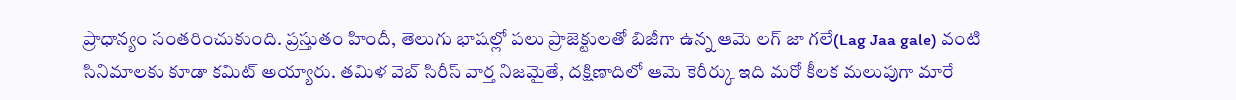ప్రాధాన్యం సంతరించుకుంది. ప్రస్తుతం హిందీ, తెలుగు భాషల్లో పలు ప్రాజెక్టులతో బిజీగా ఉన్న ఆమె లగ్ జా గలే(Lag Jaa gale) వంటి సినిమాలకు కూడా కమిట్ అయ్యారు. తమిళ వెబ్ సిరీస్ వార్త నిజమైతే, దక్షిణాదిలో ఆమె కెరీర్కు ఇది మరో కీలక మలుపుగా మారే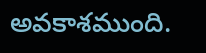అవకాశముంది.